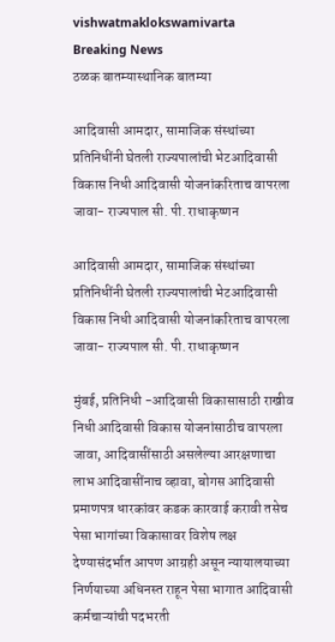vishwatmaklokswamivarta
Breaking News
ठळक बातम्यास्थानिक बातम्या

आदिवासी आमदार, सामाजिक संस्थांच्या प्रतिनिधींनी घेतली राज्यपालांची भेटआदिवासी विकास निधी आदिवासी योजनांकरिताच वापरला जावा- राज्यपाल सी. पी. राधाकृष्णन

आदिवासी आमदार, सामाजिक संस्थांच्या प्रतिनिधींनी घेतली राज्यपालांची भेटआदिवासी विकास निधी आदिवासी योजनांकरिताच वापरला जावा- राज्यपाल सी. पी. राधाकृष्णन

मुंबई, प्रतिनिधी -आदिवासी विकासासाठी राखीव निधी आदिवासी विकास योजनांसाठीच वापरला जावा, आदिवासींसाठी असलेल्या आरक्षणाचा लाभ आदिवासींनाच व्हावा, बोगस आदिवासी प्रमाणपत्र धारकांवर कडक कारवाई करावी तसेच पेसा भागांच्या विकासावर विशेष लक्ष देण्यासंदर्भात आपण आग्रही असून न्यायालयाच्या निर्णयाच्या अधिनस्त राहून पेसा भागात आदिवासी कर्मचाऱ्यांची पदभरती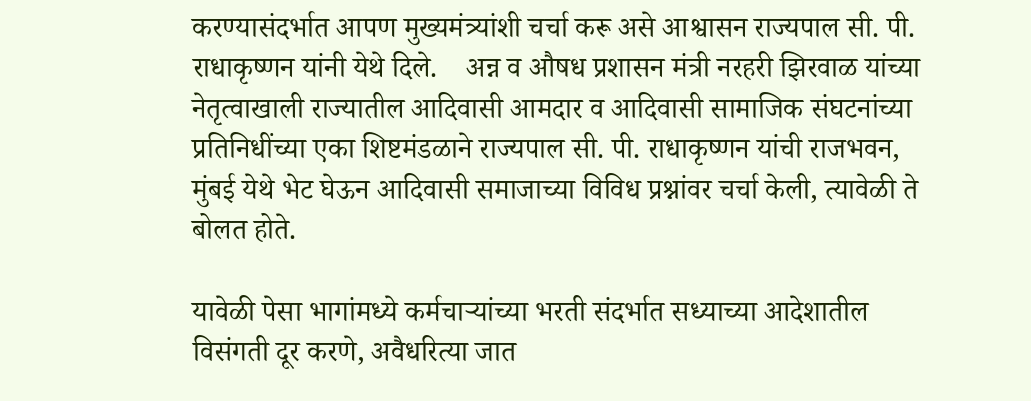करण्यासंदर्भात आपण मुख्यमंत्र्यांशी चर्चा करू असे आश्वासन राज्यपाल सी. पी. राधाकृष्णन यांनी येथे दिले.    अन्न व औषध प्रशासन मंत्री नरहरी झिरवाळ यांच्या नेतृत्वाखाली राज्यातील आदिवासी आमदार व आदिवासी सामाजिक संघटनांच्या प्रतिनिधींच्या एका शिष्टमंडळाने राज्यपाल सी. पी. राधाकृष्णन यांची राजभवन, मुंबई येथे भेट घेऊन आदिवासी समाजाच्या विविध प्रश्नांवर चर्चा केली, त्यावेळी ते बोलत होते.

यावेळी पेसा भागांमध्ये कर्मचाऱ्यांच्या भरती संदर्भात सध्याच्या आदेशातील विसंगती दूर करणे, अवैधरित्या जात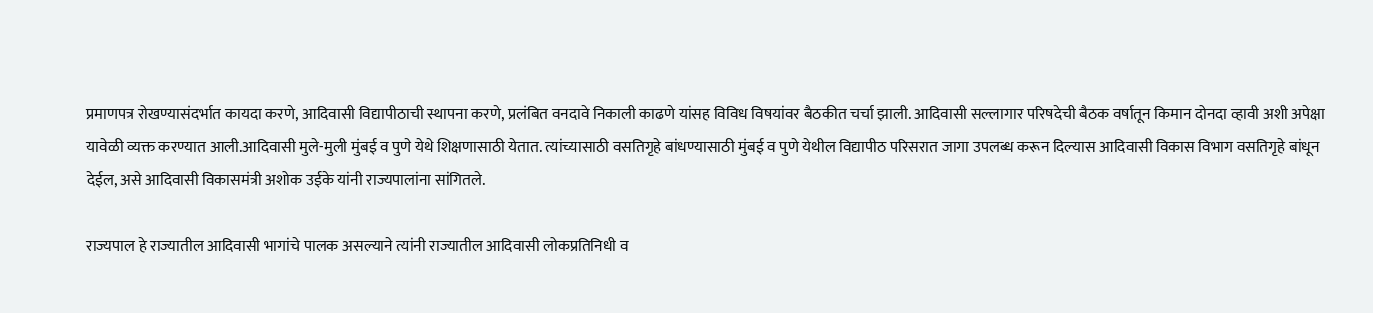प्रमाणपत्र रोखण्यासंदर्भात कायदा करणे, आदिवासी विद्यापीठाची स्थापना करणे, प्रलंबित वनदावे निकाली काढणे यांसह विविध विषयांवर बैठकीत चर्चा झाली. आदिवासी सल्लागार परिषदेची बैठक वर्षातून किमान दोनदा व्हावी अशी अपेक्षा यावेळी व्यक्त करण्यात आली.आदिवासी मुले-मुली मुंबई व पुणे येथे शिक्षणासाठी येतात. त्यांच्यासाठी वसतिगृहे बांधण्यासाठी मुंबई व पुणे येथील विद्यापीठ परिसरात जागा उपलब्ध करून दिल्यास आदिवासी विकास विभाग वसतिगृहे बांधून देईल, असे आदिवासी विकासमंत्री अशोक उईके यांनी राज्यपालांना सांगितले.

राज्यपाल हे राज्यातील आदिवासी भागांचे पालक असल्याने त्यांनी राज्यातील आदिवासी लोकप्रतिनिधी व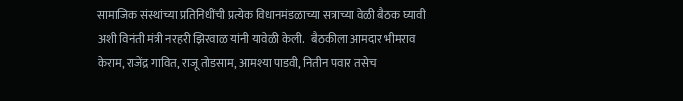सामाजिक संस्थांच्या प्रतिनिधींची प्रत्येक विधानमंडळाच्या सत्राच्या वेळी बैठक घ्यावी अशी विनंती मंत्री नरहरी झिरवाळ यांनी यावेळी केली.   बैठकीला आमदार भीमराव केराम, राजेंद्र गावित, राजू तोडसाम, आमश्या पाडवी, नितीन पवार तसेच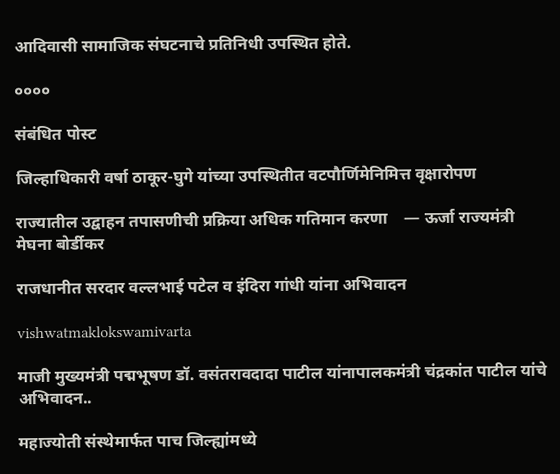आदिवासी सामाजिक संघटनाचे प्रतिनिधी उपस्थित होते.

००००

संबंधित पोस्ट

जिल्हाधिकारी वर्षा ठाकूर-घुगे यांच्या उपस्थितीत वटपौर्णिमेनिमित्त वृक्षारोपण

राज्यातील उद्वाहन तपासणीची प्रक्रिया अधिक गतिमान करणा    — ऊर्जा राज्यमंत्री मेघना बोर्डीकर

राजधानीत सरदार वल्लभाई पटेल व इंदिरा गांधी यांना अभिवादन

vishwatmaklokswamivarta

माजी मुख्यमंत्री पद्मभूषण डॉ. वसंतरावदादा पाटील यांनापालकमंत्री चंद्रकांत पाटील यांचे अभिवादन..

महाज्योती संस्थेमार्फत पाच जिल्ह्यांमध्ये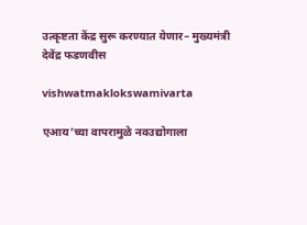उत्कृष्टता केंद्र सुरू करण्यात येणार– मुख्यमंत्री देवेंद्र फडणवीस

vishwatmaklokswamivarta

एआय’च्या वापरामुळे नवउद्योगाला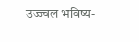उज्ज्वल भविष्य-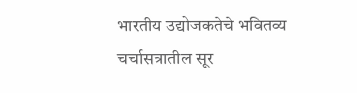भारतीय उद्योजकतेचे भवितव्य चर्चासत्रातील सूर